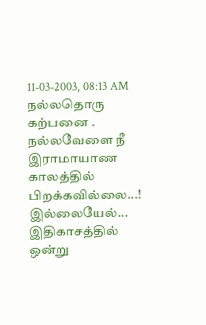11-03-2003, 08:13 AM
நல்லதொரு கற்பனை .
நல்லவேளை நீ
இராமாயாண காலத்தில்
பிறக்கவில்லை...!
இல்லையேல்...
இதிகாசத்தில் ஒன்று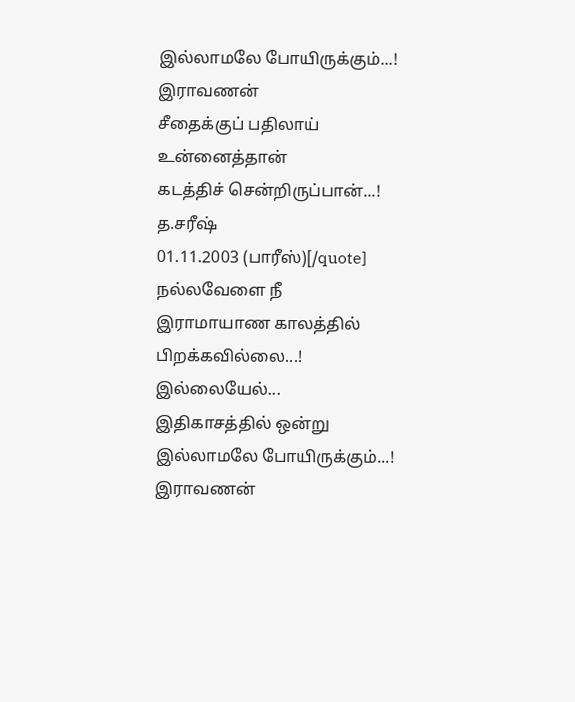இல்லாமலே போயிருக்கும்...!
இராவணன்
சீதைக்குப் பதிலாய்
உன்னைத்தான்
கடத்திச் சென்றிருப்பான்...!
த.சரீஷ்
01.11.2003 (பாரீஸ்)[/quote]
நல்லவேளை நீ
இராமாயாண காலத்தில்
பிறக்கவில்லை...!
இல்லையேல்...
இதிகாசத்தில் ஒன்று
இல்லாமலே போயிருக்கும்...!
இராவணன்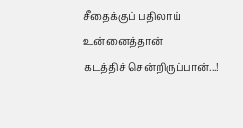சீதைக்குப் பதிலாய்
உன்னைத்தான்
கடத்திச் சென்றிருப்பான்...!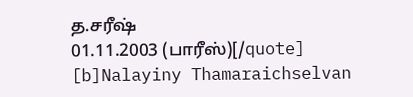த.சரீஷ்
01.11.2003 (பாரீஸ்)[/quote]
[b]Nalayiny Thamaraichselvan